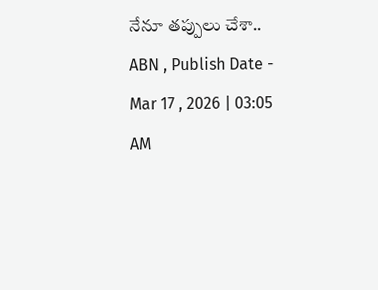నేనూ తప్పులు చేశా..
ABN , Publish Date - Mar 17 , 2026 | 03:05 AM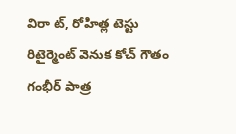విరా ట్, రోహిత్ల టెస్టు రిటైర్మెంట్ వెనుక కోచ్ గౌతం గంభీర్ పాత్ర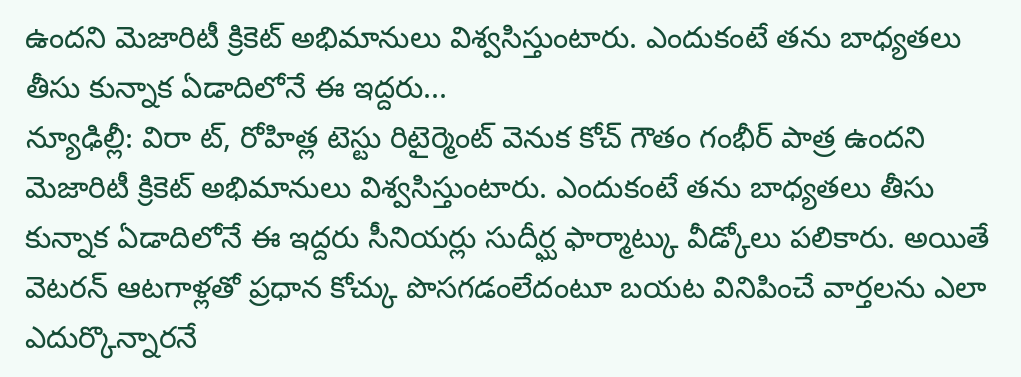ఉందని మెజారిటీ క్రికెట్ అభిమానులు విశ్వసిస్తుంటారు. ఎందుకంటే తను బాధ్యతలు తీసు కున్నాక ఏడాదిలోనే ఈ ఇద్దరు...
న్యూఢిల్లీ: విరా ట్, రోహిత్ల టెస్టు రిటైర్మెంట్ వెనుక కోచ్ గౌతం గంభీర్ పాత్ర ఉందని మెజారిటీ క్రికెట్ అభిమానులు విశ్వసిస్తుంటారు. ఎందుకంటే తను బాధ్యతలు తీసు కున్నాక ఏడాదిలోనే ఈ ఇద్దరు సీనియర్లు సుదీర్ఘ ఫార్మాట్కు వీడ్కోలు పలికారు. అయితే వెటరన్ ఆటగాళ్లతో ప్రధాన కోచ్కు పొసగడంలేదంటూ బయట వినిపించే వార్తలను ఎలా ఎదుర్కొన్నారనే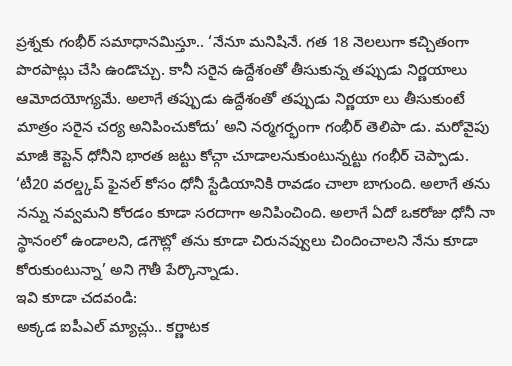ప్రశ్నకు గంభీర్ సమాధానమిస్తూ.. ‘నేనూ మనిషినే. గత 18 నెలలుగా కచ్చితంగా పొరపాట్లు చేసి ఉండొచ్చు. కానీ సరైన ఉద్దేశంతో తీసుకున్న తప్పుడు నిర్ణయాలు ఆమోదయోగ్యమే. అలాగే తప్పుడు ఉద్దేశంతో తప్పుడు నిర్ణయా లు తీసుకుంటే మాత్రం సరైన చర్య అనిపించుకోదు’ అని నర్మగర్భంగా గంభీర్ తెలిపా డు. మరోవైపు మాజీ కెప్టెన్ ధోనీని భారత జట్టు కోచ్గా చూడాలనుకుంటున్నట్టు గంభీర్ చెప్పాడు. ‘టీ20 వరల్డ్కప్ ఫైనల్ కోసం ధోనీ స్టేడియానికి రావడం చాలా బాగుంది. అలాగే తను నన్ను నవ్వమని కోరడం కూడా సరదాగా అనిపించింది. అలాగే ఏదో ఒకరోజు ధోనీ నా స్థానంలో ఉండాలని, డగౌట్లో తను కూడా చిరునవ్వులు చిందించాలని నేను కూడా కోరుకుంటున్నా’ అని గౌతీ పేర్కొన్నాడు.
ఇవి కూడా చదవండి:
అక్కడ ఐపీఎల్ మ్యాచ్లు.. కర్ణాటక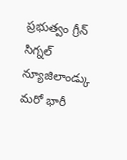ప్రభుత్వం గ్రీన్ సిగ్నల్
న్యూజిలాండ్కు మరో భారీ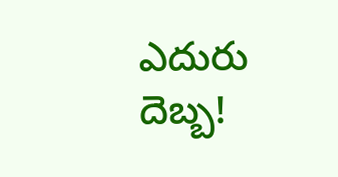ఎదురు దెబ్బ!